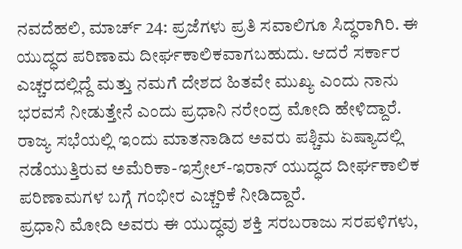ನವದೆಹಲಿ, ಮಾರ್ಚ್ 24: ಪ್ರಜೆಗಳು ಪ್ರತಿ ಸವಾಲಿಗೂ ಸಿದ್ಧರಾಗಿರಿ. ಈ ಯುದ್ಧದ ಪರಿಣಾಮ ದೀರ್ಘಕಾಲಿಕವಾಗಬಹುದು. ಆದರೆ ಸರ್ಕಾರ ಎಚ್ಚರದಲ್ಲಿದ್ದೆ ಮತ್ತು ನಮಗೆ ದೇಶದ ಹಿತವೇ ಮುಖ್ಯ ಎಂದು ನಾನು ಭರವಸೆ ನೀಡುತ್ತೇನೆ ಎಂದು ಪ್ರಧಾನಿ ನರೇಂದ್ರ ಮೋದಿ ಹೇಳಿದ್ದಾರೆ.
ರಾಜ್ಯ ಸಭೆಯಲ್ಲಿ ಇಂದು ಮಾತನಾಡಿದ ಅವರು ಪಶ್ಚಿಮ ಏಷ್ಯಾದಲ್ಲಿ ನಡೆಯುತ್ತಿರುವ ಅಮೆರಿಕಾ-ಇಸ್ರೇಲ್-ಇರಾನ್ ಯುದ್ಧದ ದೀರ್ಘಕಾಲಿಕ ಪರಿಣಾಮಗಳ ಬಗ್ಗೆ ಗಂಭೀರ ಎಚ್ಚರಿಕೆ ನೀಡಿದ್ದಾರೆ.
ಪ್ರಧಾನಿ ಮೋದಿ ಅವರು ಈ ಯುದ್ಧವು ಶಕ್ತಿ ಸರಬರಾಜು ಸರಪಳಿಗಳು,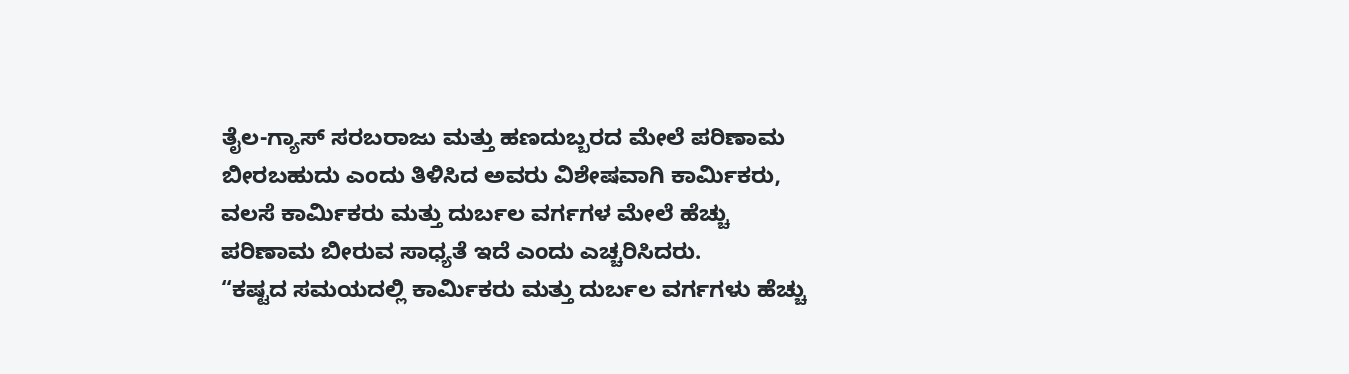ತೈಲ-ಗ್ಯಾಸ್ ಸರಬರಾಜು ಮತ್ತು ಹಣದುಬ್ಬರದ ಮೇಲೆ ಪರಿಣಾಮ ಬೀರಬಹುದು ಎಂದು ತಿಳಿಸಿದ ಅವರು ವಿಶೇಷವಾಗಿ ಕಾರ್ಮಿಕರು, ವಲಸೆ ಕಾರ್ಮಿಕರು ಮತ್ತು ದುರ್ಬಲ ವರ್ಗಗಳ ಮೇಲೆ ಹೆಚ್ಚು ಪರಿಣಾಮ ಬೀರುವ ಸಾಧ್ಯತೆ ಇದೆ ಎಂದು ಎಚ್ಚರಿಸಿದರು.
“ಕಷ್ಟದ ಸಮಯದಲ್ಲಿ ಕಾರ್ಮಿಕರು ಮತ್ತು ದುರ್ಬಲ ವರ್ಗಗಳು ಹೆಚ್ಚು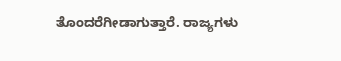ತೊಂದರೆಗೀಡಾಗುತ್ತಾರೆ. ರಾಜ್ಯಗಳು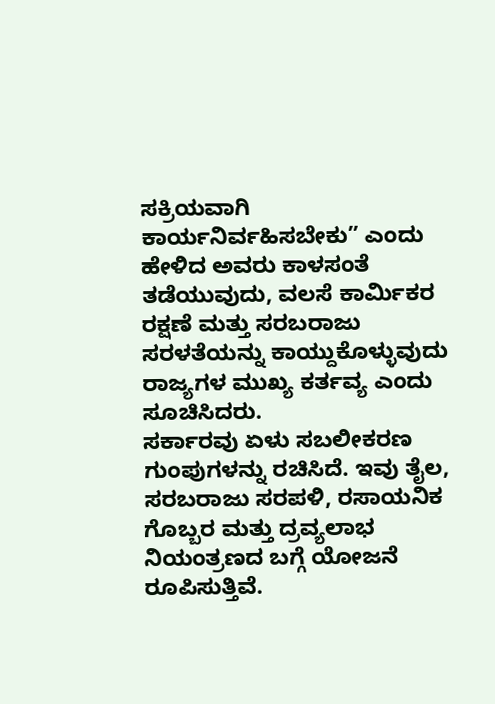ಸಕ್ರಿಯವಾಗಿ ಕಾರ್ಯನಿರ್ವಹಿಸಬೇಕು” ಎಂದು ಹೇಳಿದ ಅವರು ಕಾಳಸಂತೆ ತಡೆಯುವುದು, ವಲಸೆ ಕಾರ್ಮಿಕರ ರಕ್ಷಣೆ ಮತ್ತು ಸರಬರಾಜು ಸರಳತೆಯನ್ನು ಕಾಯ್ದುಕೊಳ್ಳುವುದು ರಾಜ್ಯಗಳ ಮುಖ್ಯ ಕರ್ತವ್ಯ ಎಂದು ಸೂಚಿಸಿದರು.
ಸರ್ಕಾರವು ಏಳು ಸಬಲೀಕರಣ ಗುಂಪುಗಳನ್ನು ರಚಿಸಿದೆ. ಇವು ತೈಲ, ಸರಬರಾಜು ಸರಪಳಿ, ರಸಾಯನಿಕ ಗೊಬ್ಬರ ಮತ್ತು ದ್ರವ್ಯಲಾಭ ನಿಯಂತ್ರಣದ ಬಗ್ಗೆ ಯೋಜನೆ ರೂಪಿಸುತ್ತಿವೆ.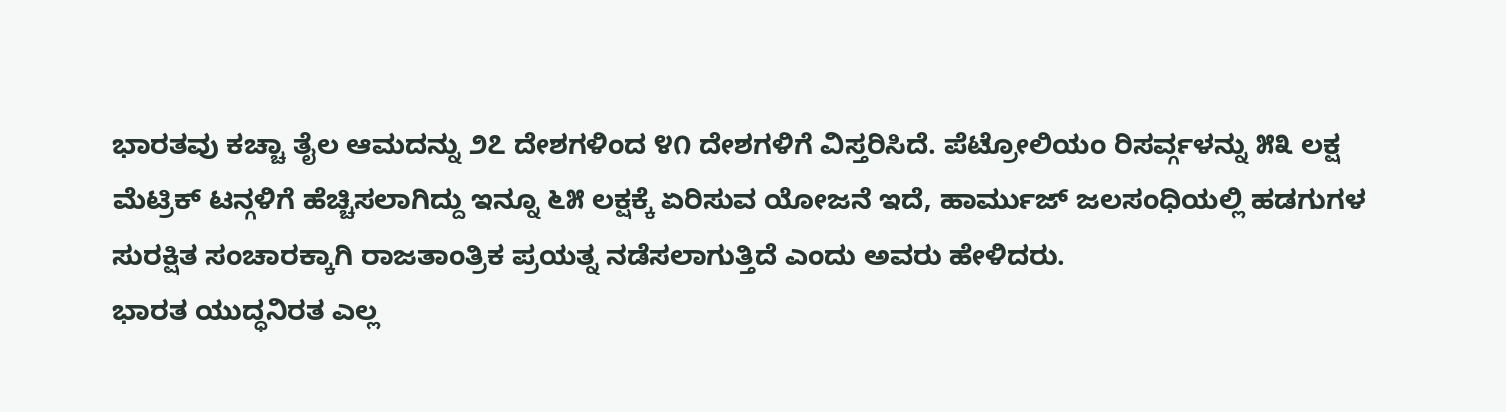ಭಾರತವು ಕಚ್ಚಾ ತೈಲ ಆಮದನ್ನು ೨೭ ದೇಶಗಳಿಂದ ೪೧ ದೇಶಗಳಿಗೆ ವಿಸ್ತರಿಸಿದೆ. ಪೆಟ್ರೋಲಿಯಂ ರಿಸರ್ವ್ಗಳನ್ನು ೫೩ ಲಕ್ಷ ಮೆಟ್ರಿಕ್ ಟನ್ಗಳಿಗೆ ಹೆಚ್ಚಿಸಲಾಗಿದ್ದು ಇನ್ನೂ ೬೫ ಲಕ್ಷಕ್ಕೆ ಏರಿಸುವ ಯೋಜನೆ ಇದೆ, ಹಾರ್ಮುಜ್ ಜಲಸಂಧಿಯಲ್ಲಿ ಹಡಗುಗಳ ಸುರಕ್ಷಿತ ಸಂಚಾರಕ್ಕಾಗಿ ರಾಜತಾಂತ್ರಿಕ ಪ್ರಯತ್ನ ನಡೆಸಲಾಗುತ್ತಿದೆ ಎಂದು ಅವರು ಹೇಳಿದರು.
ಭಾರತ ಯುದ್ಧನಿರತ ಎಲ್ಲ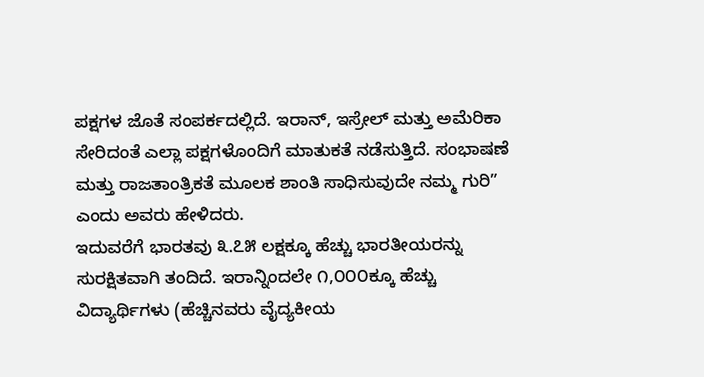ಪಕ್ಷಗಳ ಜೊತೆ ಸಂಪರ್ಕದಲ್ಲಿದೆ. ಇರಾನ್, ಇಸ್ರೇಲ್ ಮತ್ತು ಅಮೆರಿಕಾ ಸೇರಿದಂತೆ ಎಲ್ಲಾ ಪಕ್ಷಗಳೊಂದಿಗೆ ಮಾತುಕತೆ ನಡೆಸುತ್ತಿದೆ. ಸಂಭಾಷಣೆ ಮತ್ತು ರಾಜತಾಂತ್ರಿಕತೆ ಮೂಲಕ ಶಾಂತಿ ಸಾಧಿಸುವುದೇ ನಮ್ಮ ಗುರಿ” ಎಂದು ಅವರು ಹೇಳಿದರು.
ಇದುವರೆಗೆ ಭಾರತವು ೩.೭೫ ಲಕ್ಷಕ್ಕೂ ಹೆಚ್ಚು ಭಾರತೀಯರನ್ನು ಸುರಕ್ಷಿತವಾಗಿ ತಂದಿದೆ. ಇರಾನ್ನಿಂದಲೇ ೧,೦೦೦ಕ್ಕೂ ಹೆಚ್ಚು ವಿದ್ಯಾರ್ಥಿಗಳು (ಹೆಚ್ಚಿನವರು ವೈದ್ಯಕೀಯ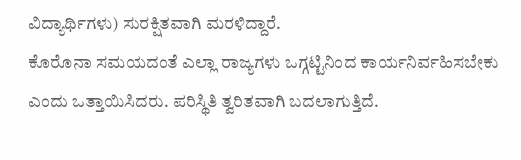ವಿದ್ಯಾರ್ಥಿಗಳು) ಸುರಕ್ಷಿತವಾಗಿ ಮರಳಿದ್ದಾರೆ.
ಕೊರೊನಾ ಸಮಯದಂತೆ ಎಲ್ಲಾ ರಾಜ್ಯಗಳು ಒಗ್ಗಟ್ಟಿನಿಂದ ಕಾರ್ಯನಿರ್ವಹಿಸಬೇಕು ಎಂದು ಒತ್ತಾಯಿಸಿದರು. ಪರಿಸ್ಥಿತಿ ತ್ವರಿತವಾಗಿ ಬದಲಾಗುತ್ತಿದೆ.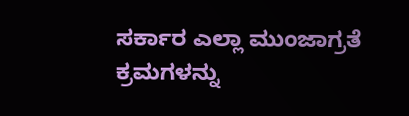ಸರ್ಕಾರ ಎಲ್ಲಾ ಮುಂಜಾಗ್ರತೆ ಕ್ರಮಗಳನ್ನು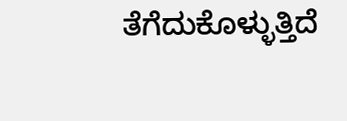ತೆಗೆದುಕೊಳ್ಳುತ್ತಿದೆ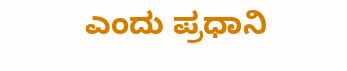ಎಂದು ಪ್ರಧಾನಿ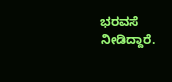ಭರವಸೆ ನೀಡಿದ್ದಾರೆ.